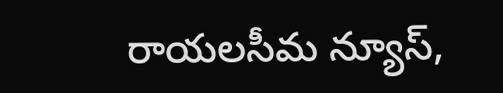రాయలసీమ న్యూస్,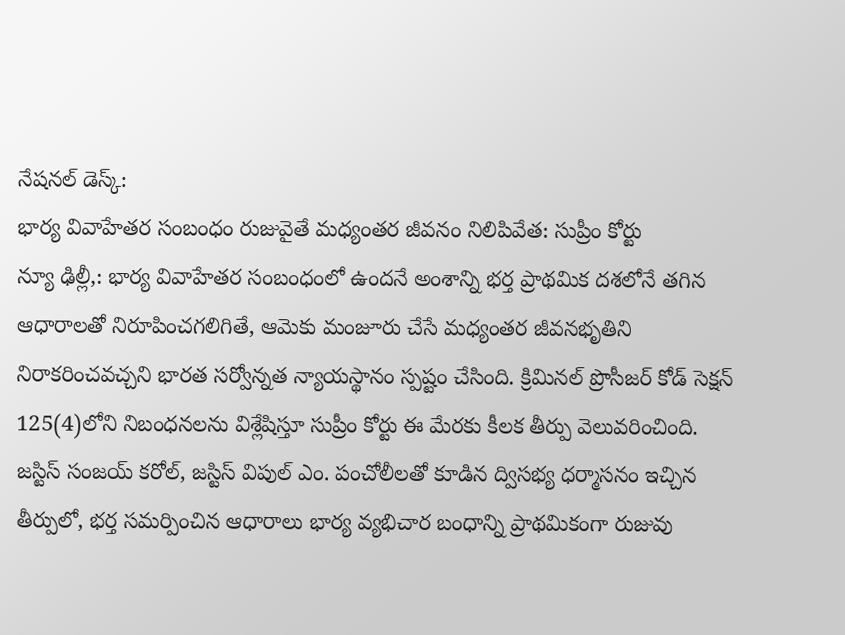నేషనల్ డెస్క్:
భార్య వివాహేతర సంబంధం రుజువైతే మధ్యంతర జీవనం నిలిపివేత: సుప్రీం కోర్టు
న్యూ ఢిల్లీ,: భార్య వివాహేతర సంబంధంలో ఉందనే అంశాన్ని భర్త ప్రాథమిక దశలోనే తగిన ఆధారాలతో నిరూపించగలిగితే, ఆమెకు మంజూరు చేసే మధ్యంతర జీవనభృతిని నిరాకరించవచ్చని భారత సర్వోన్నత న్యాయస్థానం స్పష్టం చేసింది. క్రిమినల్ ప్రొసీజర్ కోడ్ సెక్షన్ 125(4)లోని నిబంధనలను విశ్లేషిస్తూ సుప్రీం కోర్టు ఈ మేరకు కీలక తీర్పు వెలువరించింది.
జస్టిస్ సంజయ్ కరోల్, జస్టిస్ విపుల్ ఎం. పంచోలీలతో కూడిన ద్విసభ్య ధర్మాసనం ఇచ్చిన తీర్పులో, భర్త సమర్పించిన ఆధారాలు భార్య వ్యభిచార బంధాన్ని ప్రాథమికంగా రుజువు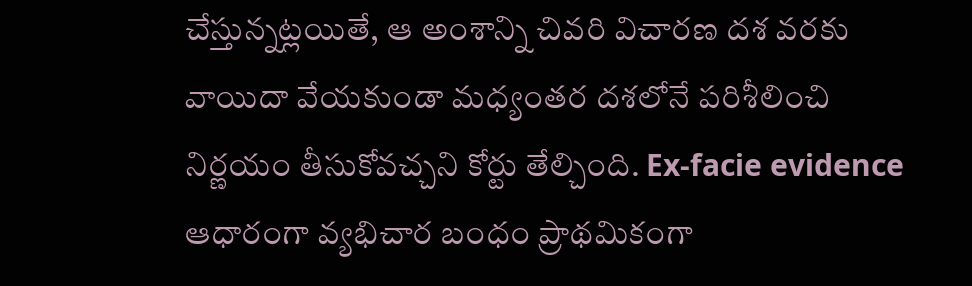చేస్తున్నట్లయితే, ఆ అంశాన్ని చివరి విచారణ దశ వరకు వాయిదా వేయకుండా మధ్యంతర దశలోనే పరిశీలించి నిర్ణయం తీసుకోవచ్చని కోర్టు తేల్చింది. Ex-facie evidence ఆధారంగా వ్యభిచార బంధం ప్రాథమికంగా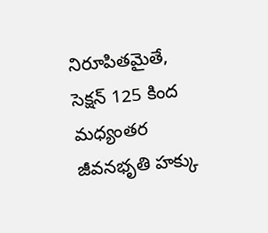నిరూపితమైతే, సెక్షన్ 125 కింద మధ్యంతర జీవనభృతి హక్కు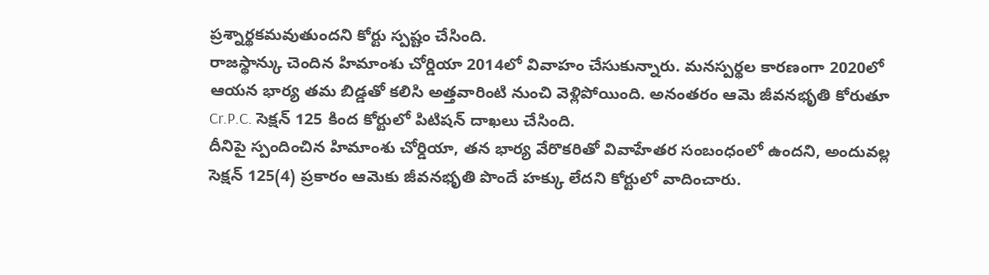ప్రశ్నార్థకమవుతుందని కోర్టు స్పష్టం చేసింది.
రాజస్థాన్కు చెందిన హిమాంశు చోర్డియా 2014లో వివాహం చేసుకున్నారు. మనస్పర్థల కారణంగా 2020లో ఆయన భార్య తమ బిడ్డతో కలిసి అత్తవారింటి నుంచి వెళ్లిపోయింది. అనంతరం ఆమె జీవనభృతి కోరుతూ Cr.P.C. సెక్షన్ 125 కింద కోర్టులో పిటిషన్ దాఖలు చేసింది.
దీనిపై స్పందించిన హిమాంశు చోర్డియా, తన భార్య వేరొకరితో వివాహేతర సంబంధంలో ఉందని, అందువల్ల సెక్షన్ 125(4) ప్రకారం ఆమెకు జీవనభృతి పొందే హక్కు లేదని కోర్టులో వాదించారు.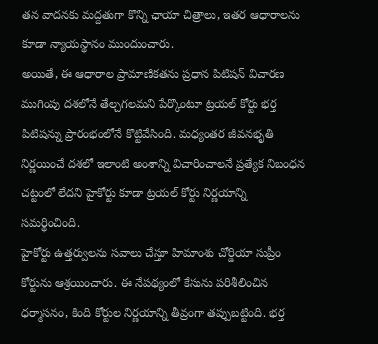తన వాదనకు మద్దతుగా కొన్ని ఛాయా చిత్రాలు, ఇతర ఆధారాలను కూడా న్యాయస్థానం ముందుంచారు.
అయితే, ఈ ఆధారాల ప్రామాణికతను ప్రధాన పిటిషన్ విచారణ ముగింపు దశలోనే తేల్చగలమని పేర్కొంటూ ట్రయల్ కోర్టు భర్త పిటిషన్ను ప్రారంభంలోనే కొట్టివేసింది. మధ్యంతర జీవనభృతి నిర్ణయించే దశలో ఇలాంటి అంశాన్ని విచారించాలనే ప్రత్యేక నిబంధన చట్టంలో లేదని హైకోర్టు కూడా ట్రయల్ కోర్టు నిర్ణయాన్ని సమర్థించింది.
హైకోర్టు ఉత్తర్వులను సవాలు చేస్తూ హిమాంశు చోర్డియా సుప్రీం కోర్టును ఆశ్రయించారు. ఈ నేపథ్యంలో కేసును పరిశీలించిన ధర్మాసనం, కింది కోర్టుల నిర్ణయాన్ని తీవ్రంగా తప్పుబట్టింది. భర్త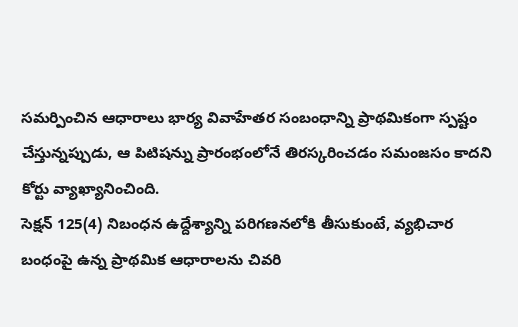సమర్పించిన ఆధారాలు భార్య వివాహేతర సంబంధాన్ని ప్రాథమికంగా స్పష్టం చేస్తున్నప్పుడు, ఆ పిటిషన్ను ప్రారంభంలోనే తిరస్కరించడం సమంజసం కాదని కోర్టు వ్యాఖ్యానించింది.
సెక్షన్ 125(4) నిబంధన ఉద్దేశ్యాన్ని పరిగణనలోకి తీసుకుంటే, వ్యభిచార బంధంపై ఉన్న ప్రాథమిక ఆధారాలను చివరి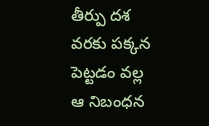తీర్పు దశ వరకు పక్కన పెట్టడం వల్ల ఆ నిబంధన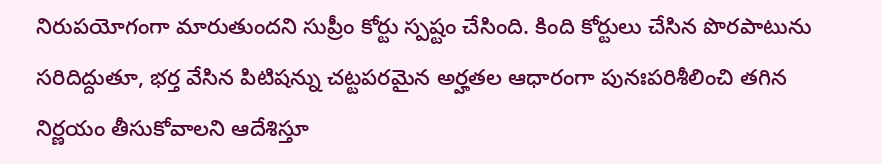నిరుపయోగంగా మారుతుందని సుప్రీం కోర్టు స్పష్టం చేసింది. కింది కోర్టులు చేసిన పొరపాటును సరిదిద్దుతూ, భర్త వేసిన పిటిషన్ను చట్టపరమైన అర్హతల ఆధారంగా పునఃపరిశీలించి తగిన నిర్ణయం తీసుకోవాలని ఆదేశిస్తూ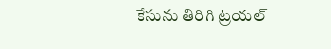కేసును తిరిగి ట్రయల్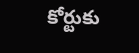కోర్టుకు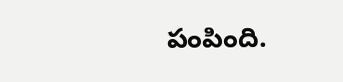పంపింది.